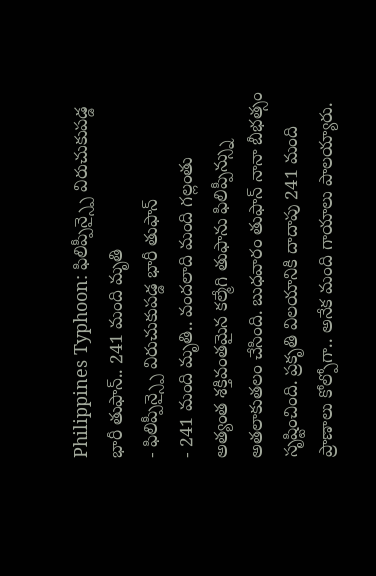Philippines Typhoon: ఫిలిప్పీన్స్పై విరుచుకుపడ్డ భారీ తుఫాన్.. 241 మంది మృతి
- ఫిలిప్పీన్స్పై విరుచుకుపడ్డ భారీ తుఫాన్
- 241 మంది మృతి.. వందలాది మంది గల్లంతు
అత్యంత శక్తివంతమైన కల్మేగి తుఫాను ఫిలిప్పీన్స్ను అతలాకుతలం చేసింది. బుధవారం తుఫాన్ నానా బీభత్సం సృష్టించింది. ప్రకృతి విలయానికి దాదాపు 241 మంది ప్రాణాలు కోల్పోగా.. అనేక మంది గాయాలు పాలయ్యారు.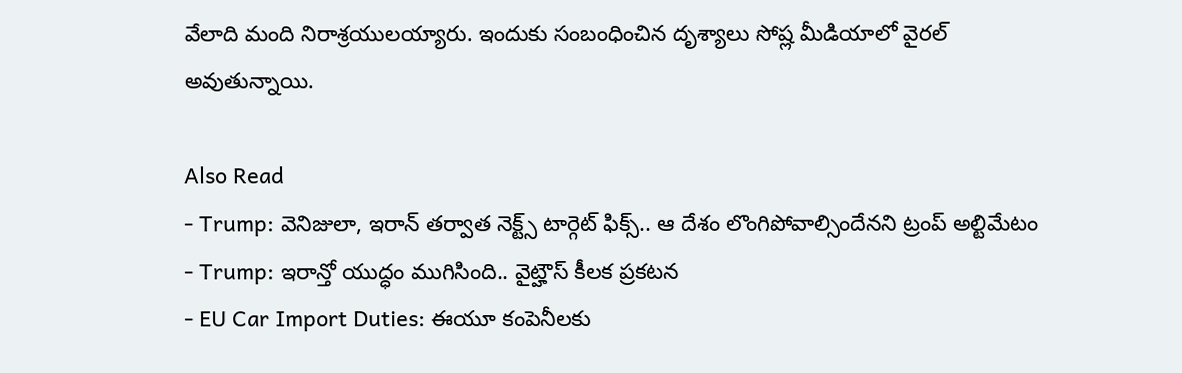వేలాది మంది నిరాశ్రయులయ్యారు. ఇందుకు సంబంధించిన దృశ్యాలు సోష్ల మీడియాలో వైరల్ అవుతున్నాయి.

Also Read
- Trump: వెనిజులా, ఇరాన్ తర్వాత నెక్ట్స్ టార్గెట్ ఫిక్స్.. ఆ దేశం లొంగిపోవాల్సిందేనని ట్రంప్ అల్టిమేటం
- Trump: ఇరాన్తో యుద్ధం ముగిసింది.. వైట్హౌస్ కీలక ప్రకటన
- EU Car Import Duties: ఈయూ కంపెనీలకు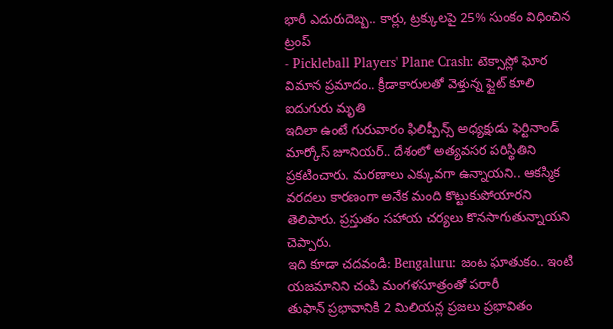భారీ ఎదురుదెబ్బ.. కార్లు, ట్రక్కులపై 25% సుంకం విధించిన ట్రంప్
- Pickleball Players' Plane Crash: టెక్సాస్లో ఘోర విమాన ప్రమాదం.. క్రీడాకారులతో వెళ్తున్న ఫ్లైట్ కూలి ఐదుగురు మృతి
ఇదిలా ఉంటే గురువారం ఫిలిప్పీన్స్ అధ్యక్షుడు ఫెర్టినాండ్ మార్కోస్ జూనియర్.. దేశంలో అత్యవసర పరిస్థితిని ప్రకటించారు. మరణాలు ఎక్కువగా ఉన్నాయని.. ఆకస్మిక వరదలు కారణంగా అనేక మంది కొట్టుకుపోయారని తెలిపారు. ప్రస్తుతం సహాయ చర్యలు కొనసాగుతున్నాయని చెప్పారు.
ఇది కూడా చదవండి: Bengaluru: జంట ఘాతుకం.. ఇంటి యజమానిని చంపి మంగళసూత్రంతో పరారీ
తుఫాన్ ప్రభావానికి 2 మిలియన్ల ప్రజలు ప్రభావితం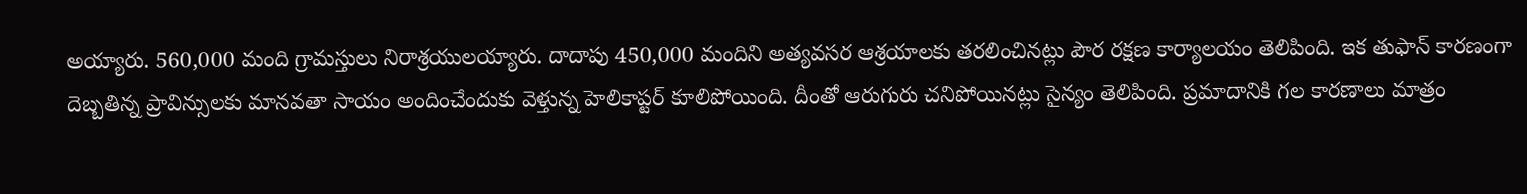అయ్యారు. 560,000 మంది గ్రామస్తులు నిరాశ్రయులయ్యారు. దాదాపు 450,000 మందిని అత్యవసర ఆశ్రయాలకు తరలించినట్లు పౌర రక్షణ కార్యాలయం తెలిపింది. ఇక తుఫాన్ కారణంగా దెబ్బతిన్న ప్రావిన్సులకు మానవతా సాయం అందించేందుకు వెళ్తున్న హెలికాప్టర్ కూలిపోయింది. దీంతో ఆరుగురు చనిపోయినట్లు సైన్యం తెలిపింది. ప్రమాదానికి గల కారణాలు మాత్రం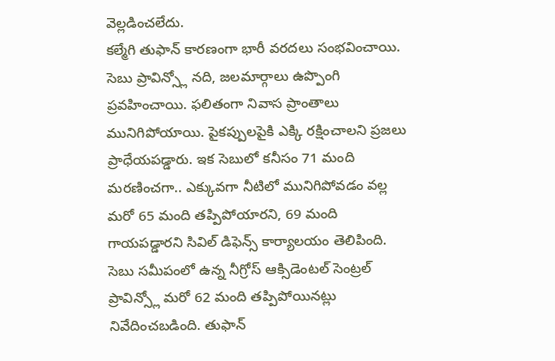వెల్లడించలేదు.
కల్మేగి తుఫాన్ కారణంగా భారీ వరదలు సంభవించాయి. సెబు ప్రావిన్స్లో నది, జలమార్గాలు ఉప్పొంగి ప్రవహించాయి. ఫలితంగా నివాస ప్రాంతాలు మునిగిపోయాయి. పైకప్పులపైకి ఎక్కి రక్షించాలని ప్రజలు ప్రాధేయపడ్డారు. ఇక సెబులో కనీసం 71 మంది మరణించగా.. ఎక్కువగా నీటిలో మునిగిపోవడం వల్ల మరో 65 మంది తప్పిపోయారని, 69 మంది గాయపడ్డారని సివిల్ డిఫెన్స్ కార్యాలయం తెలిపింది. సెబు సమీపంలో ఉన్న నీగ్రోస్ ఆక్సిడెంటల్ సెంట్రల్ ప్రావిన్స్లో మరో 62 మంది తప్పిపోయినట్లు నివేదించబడింది. తుఫాన్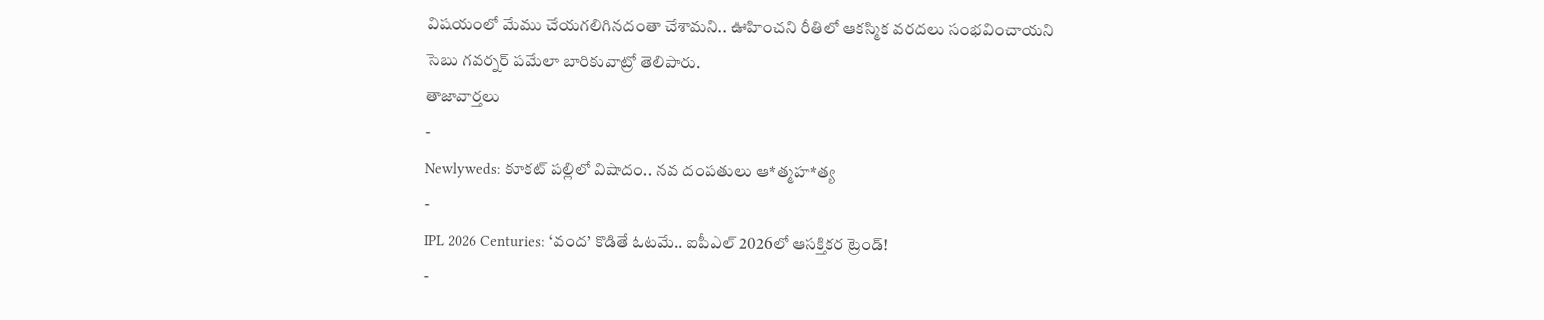విషయంలో మేము చేయగలిగినదంతా చేశామని.. ఊహించని రీతిలో ఆకస్మిక వరదలు సంభవించాయని సెబు గవర్నర్ పమేలా బారికువాట్రో తెలిపారు.
తాజావార్తలు
-
Newlyweds: కూకట్ పల్లిలో విషాదం.. నవ దంపతులు ఆ*త్మహ*త్య
-
IPL 2026 Centuries: ‘వంద’ కొడితే ఓటమే.. ఐపీఎల్ 2026లో ఆసక్తికర ట్రెండ్!
-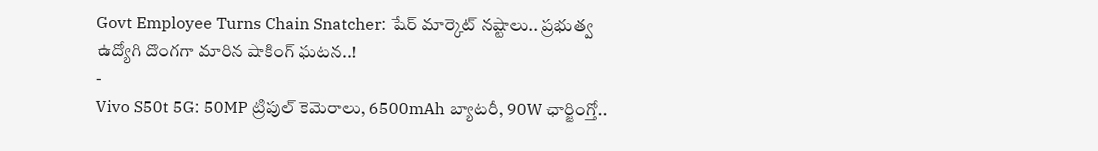Govt Employee Turns Chain Snatcher: షేర్ మార్కెట్ నష్టాలు.. ప్రభుత్వ ఉద్యోగి దొంగగా మారిన షాకింగ్ ఘటన..!
-
Vivo S50t 5G: 50MP ట్రిపుల్ కెమెరాలు, 6500mAh బ్యాటరీ, 90W ఛార్జింగ్తో..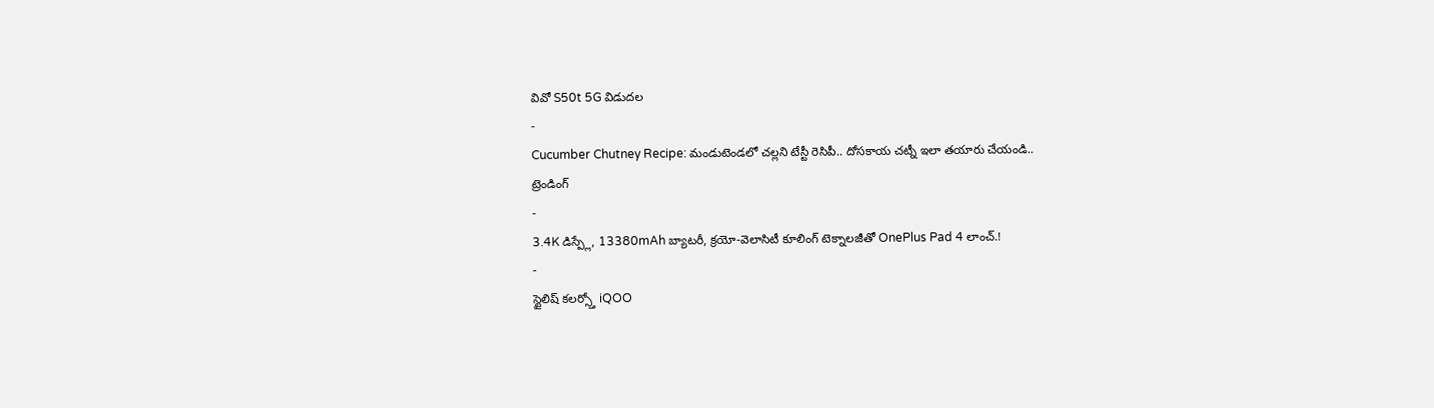వివో S50t 5G విడుదల
-
Cucumber Chutney Recipe: మండుటెండలో చల్లని టేస్టీ రెసిపీ.. దోసకాయ చట్నీ ఇలా తయారు చేయండి..
ట్రెండింగ్
-
3.4K డిస్ప్లే, 13380mAh బ్యాటరీ, క్రయో-వెలాసిటీ కూలింగ్ టెక్నాలజీతో OnePlus Pad 4 లాంచ్.!
-
స్టైలిష్ కలర్స్తో iQOO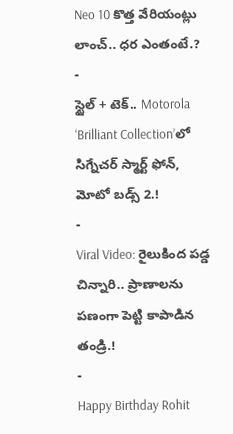Neo 10 కొత్త వేరియంట్లు లాంచ్.. ధర ఎంతంటే.?
-
స్టైల్ + టెక్.. Motorola ‘Brilliant Collection’లో సిగ్నేచర్ స్మార్ట్ ఫోన్, మోటో బడ్స్ 2.!
-
Viral Video: రైలుకింద పడ్డ చిన్నారి.. ప్రాణాలను పణంగా పెట్టి కాపాడిన తండ్రి.!
-
Happy Birthday Rohit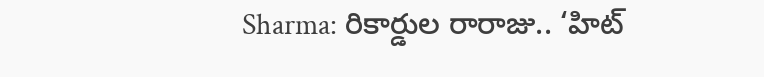Sharma: రికార్డుల రారాజు.. ‘హిట్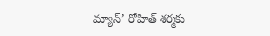మ్యాన్’ రోహిత్ శర్మకు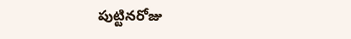పుట్టినరోజు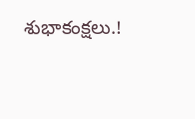శుభాకంక్షలు.!